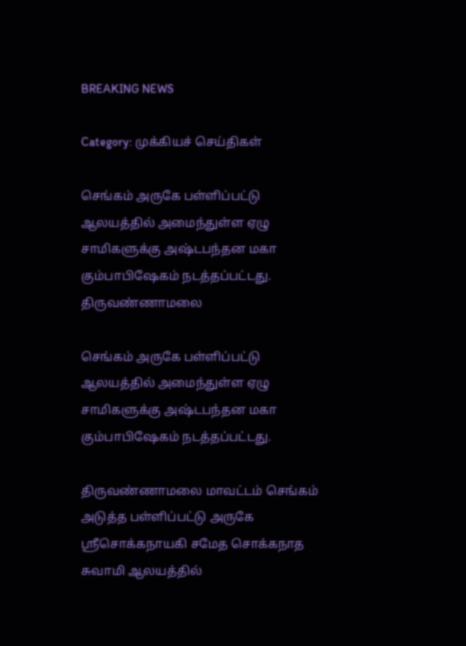BREAKING NEWS

Category: முக்கியச் செய்திகள்

செங்கம் அருகே பள்ளிப்பட்டு ஆலயத்தில் அமைந்துள்ள ஏழு சாமிகளுக்கு அஷ்டபந்தன மகா கும்பாபிஷேகம் நடத்தப்பட்டது.
திருவண்ணாமலை

செங்கம் அருகே பள்ளிப்பட்டு ஆலயத்தில் அமைந்துள்ள ஏழு சாமிகளுக்கு அஷ்டபந்தன மகா கும்பாபிஷேகம் நடத்தப்பட்டது.

திருவண்ணாமலை மாவட்டம் செங்கம் அடுத்த பள்ளிப்பட்டு அருகே ஸ்ரீசொக்கநாயகி சமேத சொக்கநாத சுவாமி ஆலயத்தில்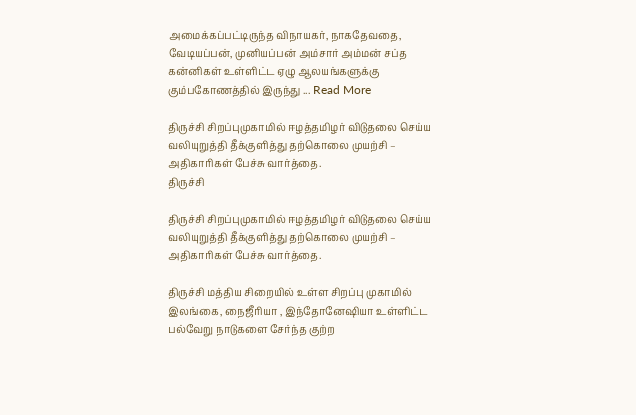அமைக்கப்பட்டிருந்த விநாயகர், நாகதேவதை, வேடியப்பன், முனியப்பன் அம்சார் அம்மன் சப்த கன்னிகள் உள்ளிட்ட ஏழு ஆலயங்களுக்கு கும்பகோணத்தில் இருந்து ... Read More

திருச்சி சிறப்புமுகாமில் ஈழத்தமிழர் விடுதலை செய்ய வலியுறுத்தி தீக்குளித்து தற்கொலை முயற்சி – அதிகாரிகள் பேச்சு வார்த்தை.
திருச்சி

திருச்சி சிறப்புமுகாமில் ஈழத்தமிழர் விடுதலை செய்ய வலியுறுத்தி தீக்குளித்து தற்கொலை முயற்சி – அதிகாரிகள் பேச்சு வார்த்தை.

திருச்சி மத்திய சிறையில் உள்ள சிறப்பு முகாமில் இலங்கை, நைஜீரியா , இந்தோனேஷியா உள்ளிட்ட பல்வேறு நாடுகளை சேர்ந்த குற்ற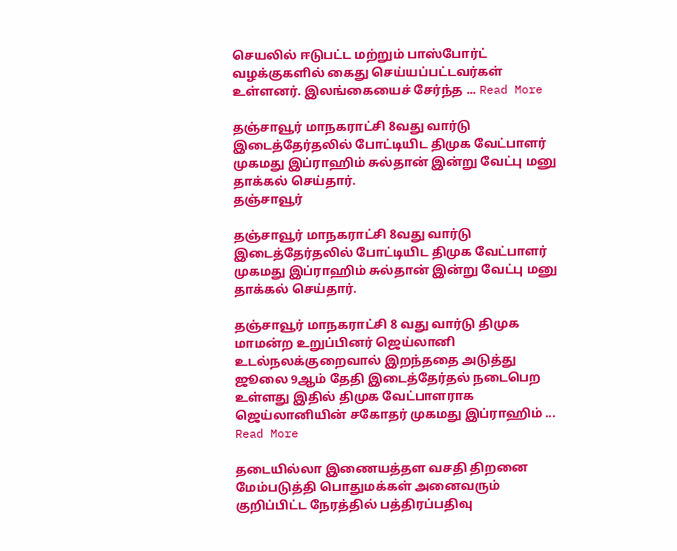செயலில் ஈடுபட்ட மற்றும் பாஸ்போர்ட் வழக்குகளில் கைது செய்யப்பட்டவர்கள் உள்ளனர். இலங்கையைச் சேர்ந்த ... Read More

தஞ்சாவூர் மாநகராட்சி 8வது வார்டு இடைத்தேர்தலில் போட்டியிட திமுக வேட்பாளர் முகமது இப்ராஹிம் சுல்தான் இன்று வேட்பு மனு தாக்கல் செய்தார்.
தஞ்சாவூர்

தஞ்சாவூர் மாநகராட்சி 8வது வார்டு இடைத்தேர்தலில் போட்டியிட திமுக வேட்பாளர் முகமது இப்ராஹிம் சுல்தான் இன்று வேட்பு மனு தாக்கல் செய்தார்.

தஞ்சாவூர் மாநகராட்சி 8 வது வார்டு திமுக மாமன்ற உறுப்பினர் ஜெய்லானி உடல்நலக்குறைவால் இறந்ததை அடுத்து ஜூலை 9ஆம் தேதி இடைத்தேர்தல் நடைபெற உள்ளது இதில் திமுக வேட்பாளராக ஜெய்லானியின் சகோதர் முகமது இப்ராஹிம் ... Read More

தடையில்லா இணையத்தள வசதி திறனை மேம்படுத்தி பொதுமக்கள் அனைவரும் குறிப்பிட்ட நேரத்தில் பத்திரப்பதிவு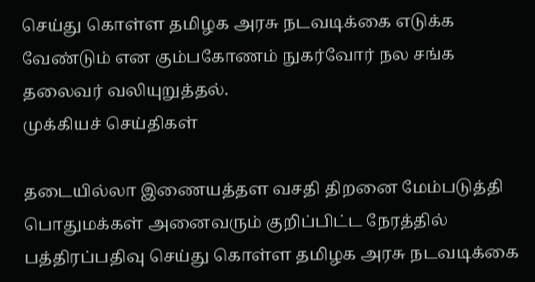செய்து கொள்ள தமிழக அரசு நடவடிக்கை எடுக்க வேண்டும் என கும்பகோணம் நுகர்வோர் நல சங்க தலைவர் வலியுறுத்தல்.
முக்கியச் செய்திகள்

தடையில்லா இணையத்தள வசதி திறனை மேம்படுத்தி பொதுமக்கள் அனைவரும் குறிப்பிட்ட நேரத்தில் பத்திரப்பதிவு செய்து கொள்ள தமிழக அரசு நடவடிக்கை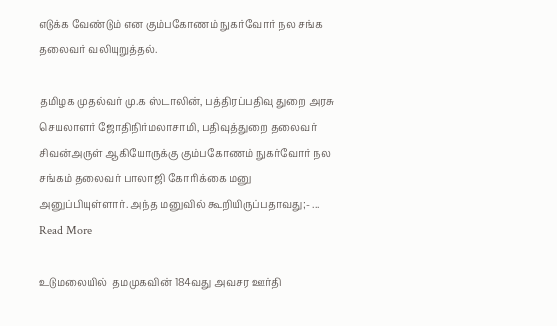எடுக்க வேண்டும் என கும்பகோணம் நுகர்வோர் நல சங்க தலைவர் வலியுறுத்தல்.

தமிழக முதல்வர் மு.க ஸ்டாலின், பத்திரப்பதிவு துறை அரசு செயலாளர் ஜோதிநிர்மலாசாமி, பதிவுத்துறை தலைவர் சிவன்அருள் ஆகியோருக்கு கும்பகோணம் நுகர்வோர் நல சங்கம் தலைவர் பாலாஜி கோரிக்கை மனு அனுப்பியுள்ளார். அந்த மனுவில் கூறியிருப்பதாவது;- ... Read More

உடுமலையில்  தமமுகவின் 184வது அவசர ஊர்தி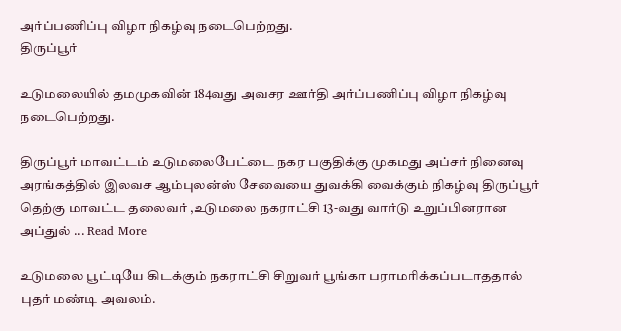அர்ப்பணிப்பு விழா நிகழ்வு நடைபெற்றது.
திருப்பூர்

உடுமலையில் தமமுகவின் 184வது அவசர ஊர்தி அர்ப்பணிப்பு விழா நிகழ்வு நடைபெற்றது.

திருப்பூர் மாவட்டம் உடுமலைபேட்டை நகர பகுதிக்கு முகமது அப்சர் நினைவு அரங்கத்தில் இலவச ஆம்புலன்ஸ் சேவையை துவக்கி வைக்கும் நிகழ்வு திருப்பூர் தெற்கு மாவட்ட தலைவர் ,உடுமலை நகராட்சி 13-வது வார்டு உறுப்பினரான அப்துல் ... Read More

உடுமலை பூட்டியே கிடக்கும் நகராட்சி சிறுவர் பூங்கா பராமரிக்கப்படாததால் புதர் மண்டி அவலம்.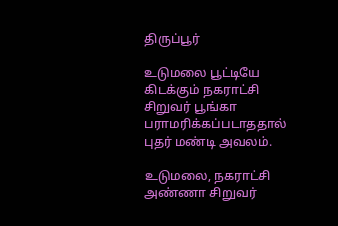திருப்பூர்

உடுமலை பூட்டியே கிடக்கும் நகராட்சி சிறுவர் பூங்கா பராமரிக்கப்படாததால் புதர் மண்டி அவலம்.

உடுமலை, நகராட்சி அண்ணா சிறுவர்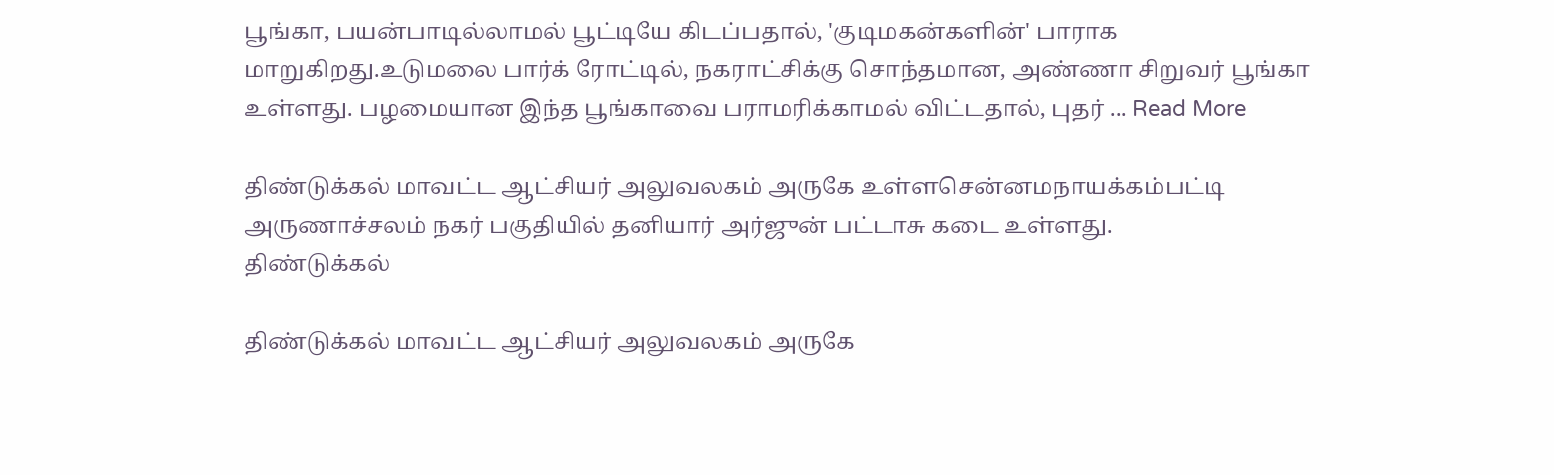பூங்கா, பயன்பாடில்லாமல் பூட்டியே கிடப்பதால், 'குடிமகன்களின்' பாராக மாறுகிறது.உடுமலை பார்க் ரோட்டில், நகராட்சிக்கு சொந்தமான, அண்ணா சிறுவர் பூங்கா உள்ளது. பழமையான இந்த பூங்காவை பராமரிக்காமல் விட்டதால், புதர் ... Read More

திண்டுக்கல் மாவட்ட ஆட்சியர் அலுவலகம் அருகே உள்ளசென்னமநாயக்கம்பட்டி அருணாச்சலம் நகர் பகுதியில் தனியார் அர்ஜுன் பட்டாசு கடை உள்ளது.
திண்டுக்கல்

திண்டுக்கல் மாவட்ட ஆட்சியர் அலுவலகம் அருகே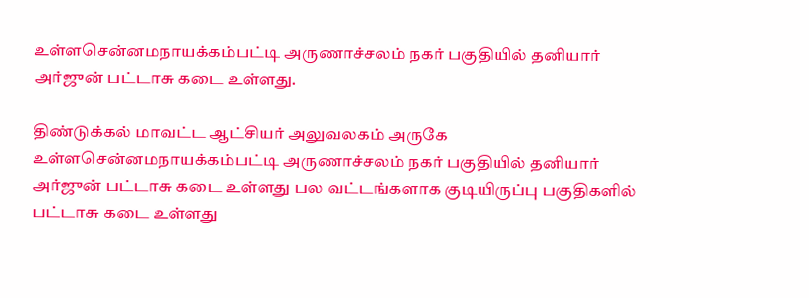உள்ளசென்னமநாயக்கம்பட்டி அருணாச்சலம் நகர் பகுதியில் தனியார் அர்ஜுன் பட்டாசு கடை உள்ளது.

திண்டுக்கல் மாவட்ட ஆட்சியர் அலுவலகம் அருகே உள்ளசென்னமநாயக்கம்பட்டி அருணாச்சலம் நகர் பகுதியில் தனியார் அர்ஜுன் பட்டாசு கடை உள்ளது பல வட்டங்களாக குடியிருப்பு பகுதிகளில் பட்டாசு கடை உள்ளது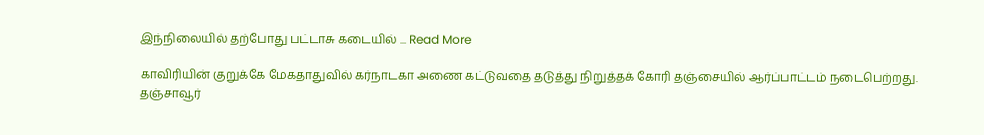இந்நிலையில் தற்போது பட்டாசு கடையில் ... Read More

காவிரியின் குறுக்கே மேகதாதுவில் கர்நாடகா அணை கட்டுவதை தடுத்து நிறுத்தக் கோரி தஞ்சையில் ஆர்ப்பாட்டம் நடைபெற்றது.
தஞ்சாவூர்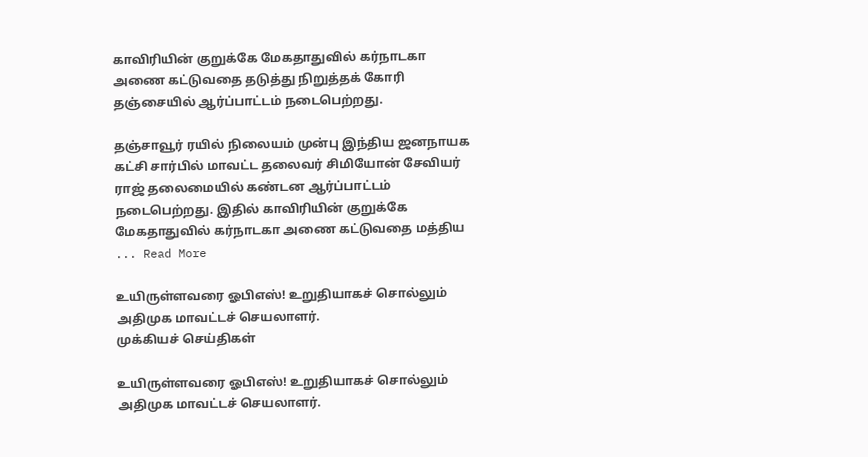காவிரியின் குறுக்கே மேகதாதுவில் கர்நாடகா அணை கட்டுவதை தடுத்து நிறுத்தக் கோரி தஞ்சையில் ஆர்ப்பாட்டம் நடைபெற்றது.

தஞ்சாவூர் ரயில் நிலையம் முன்பு இந்திய ஜனநாயக கட்சி சார்பில் மாவட்ட தலைவர் சிமியோன் சேவியர் ராஜ் தலைமையில் கண்டன ஆர்ப்பாட்டம் நடைபெற்றது. இதில் காவிரியின் குறுக்கே மேகதாதுவில் கர்நாடகா அணை கட்டுவதை மத்திய ... Read More

உயிருள்ளவரை ஓபிஎஸ்! உறுதியாகச் சொல்லும் அதிமுக மாவட்டச் செயலாளர்.
முக்கியச் செய்திகள்

உயிருள்ளவரை ஓபிஎஸ்! உறுதியாகச் சொல்லும் அதிமுக மாவட்டச் செயலாளர்.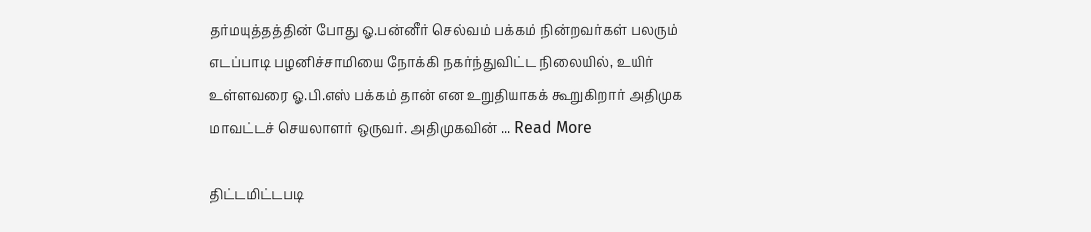தர்மயுத்தத்தின் போது ஓ.பன்னீர் செல்வம் பக்கம் நின்றவர்கள் பலரும் எடப்பாடி பழனிச்சாமியை நோக்கி நகர்ந்துவிட்ட நிலையில், உயிர் உள்ளவரை ஓ.பி.எஸ் பக்கம் தான் என உறுதியாகக் கூறுகிறார் அதிமுக மாவட்டச் செயலாளர் ஒருவர். அதிமுகவின் ... Read More

திட்டமிட்டபடி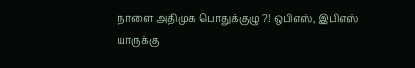நாளை அதிமுக பொதுக்குழு ?! ஒபிஎஸ், இபிஎஸ் யாருக்கு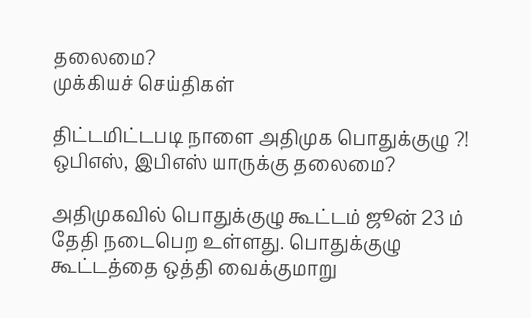தலைமை?
முக்கியச் செய்திகள்

திட்டமிட்டபடி நாளை அதிமுக பொதுக்குழு ?! ஒபிஎஸ், இபிஎஸ் யாருக்கு தலைமை?

அதிமுகவில் பொதுக்குழு கூட்டம் ஜூன் 23 ம் தேதி நடைபெற உள்ளது. பொதுக்குழு கூட்டத்தை ஒத்தி வைக்குமாறு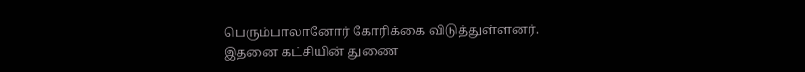பெரும்பாலானோர் கோரிக்கை விடுத்துள்ளனர். இதனை கட்சியின் துணை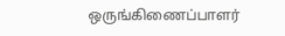ஒருங்கிணைப்பாளர்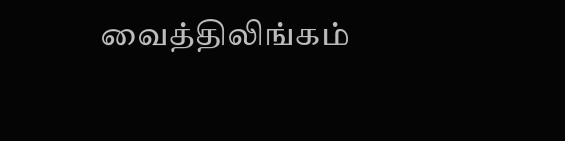வைத்திலிங்கம்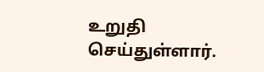உறுதி செய்துள்ளார்.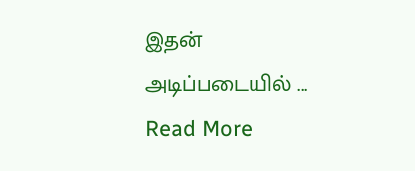இதன் அடிப்படையில் ... Read More